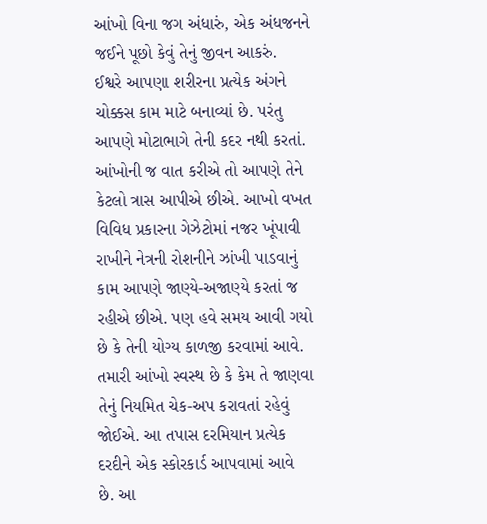આંખો વિના જગ અંધારું, એક અંધજનને જઈને પૂછો કેવું તેનું જીવન આકરું.
ઈશ્વરે આપણા શરીરના પ્રત્યેક અંગને ચોક્કસ કામ માટે બનાવ્યાં છે. પરંતુ આપણે મોટાભાગે તેની કદર નથી કરતાં. આંખોની જ વાત કરીએ તો આપણે તેને કેટલો ત્રાસ આપીએ છીએ. આખો વખત વિવિધ પ્રકારના ગેઝેટોમાં નજર ખૂંપાવી રાખીને નેત્રની રોશનીને ઝાંખી પાડવાનું કામ આપણે જાણ્યે-અજાણ્યે કરતાં જ રહીએ છીએ. પણ હવે સમય આવી ગયો છે કે તેની યોગ્ય કાળજી કરવામાં આવે. તમારી આંખો સ્વસ્થ છે કે કેમ તે જાણવા તેનું નિયમિત ચેક-અપ કરાવતાં રહેવું જોઈએ. આ તપાસ દરમિયાન પ્રત્યેક દરદીને એક સ્કોરકાર્ડ આપવામાં આવે છે. આ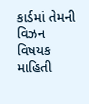કાર્ડમાં તેમની વિઝન વિષયક માહિતી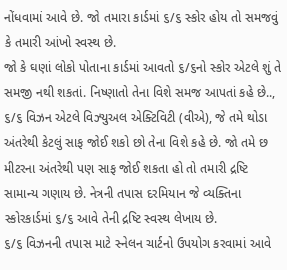નોંધવામાં આવે છે. જો તમારા કાર્ડમાં ૬/૬ સ્કોર હોય તો સમજવું કે તમારી આંખો સ્વસ્થ છે.
જો કે ઘણાં લોકો પોતાના કાર્ડમાં આવતો ૬/૬નો સ્કોર એટલે શું તે સમજી નથી શકતાં. નિષ્ણાતો તેના વિશે સમજ આપતાં કહે છે..,
૬/૬ વિઝન એટલે વિઝ્યુઅલ એક્ટિવિટી (વીએ), જે તમે થોડા અંતરેથી કેટલું સાફ જોઈ શકો છો તેના વિશે કહે છે. જો તમે છ મીટરના અંતરેથી પણ સાફ જોઈ શકતા હો તો તમારી દ્રષ્ટિ સામાન્ય ગણાય છે. નેત્રની તપાસ દરમિયાન જે વ્યક્તિના સ્કોરકાર્ડમાં ૬/૬ આવે તેની દ્રષ્ટિ સ્વસ્થ લેખાય છે.
૬/૬ વિઝનની તપાસ માટે સ્નેલન ચાર્ટનો ઉપયોગ કરવામાં આવે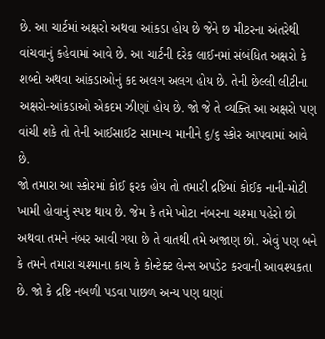છે. આ ચાર્ટમાં અક્ષરો અથવા આંકડા હોય છે જેને છ મીટરના અંતરેથી વાંચવાનું કહેવામાં આવે છે. આ ચાર્ટની દરેક લાઈનમાં સંબંધિત અક્ષરો કે શબ્દો અથવા આંકડાઓનું કદ અલગ અલગ હોય છે. તેની છેલ્લી લીટીના અક્ષરો-આંકડાઓ એકદમ ઝીણાં હોય છે. જો જે તે વ્યક્તિ આ અક્ષરો પણ વાંચી શકે તો તેની આઈસાઈટ સામાન્ય માનીને ૬/૬ સ્કોર આપવામાં આવે છે.
જો તમારા આ સ્કોરમાં કોઈ ફરક હોય તો તમારી દ્રષ્ટિમાં કોઈક નાની-મોટી ખામી હોવાનું સ્પષ્ટ થાય છે. જેમ કે તમે ખોટા નંબરના ચશ્મા પહેરો છો અથવા તમને નંબર આવી ગયા છે તે વાતથી તમે અજાણ છો. એવું પણ બને કે તમને તમારા ચશ્માના કાચ કે કોન્ટેક્ટ લેન્સ અપડેટ કરવાની આવશ્યકતા છે. જો કે દ્રષ્ટિ નબળી પડવા પાછળ અન્ય પણ ઘણાં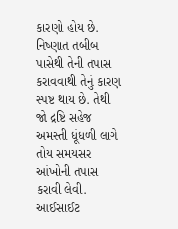કારણો હોય છે. નિષ્ણાત તબીબ પાસેથી તેની તપાસ કરાવવાથી તેનું કારણ સ્પષ્ટ થાય છે. તેથી જો દ્રષ્ટિ સહેજ અમસ્તી ધૂંધળી લાગે તોય સમયસર આંખોની તપાસ કરાવી લેવી.
આઈસાઈટ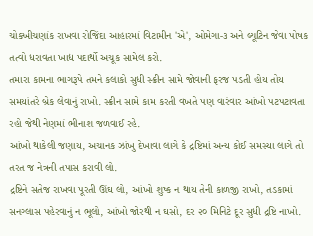ચોક્ખીચણાંક રાખવા રોજિંદા આહારમાં વિટામીન 'એ', ઓમેગા-૩ અને લ્યૂટિન જેવા પોષક તત્વો ધરાવતા ખાદ્ય પદાર્થો અચૂક સામેલ કરો.
તમારા કામના ભાગરૂપે તમને કલાકો સુધી સ્ક્રીન સામે જોવાની ફરજ પડતી હોય તોય સમયાંતરે બ્રેક લેવાનું રાખો. સ્ક્રીન સામે કામ કરતી વખતે પણ વારંવાર આંખો પટપટાવતા રહો જેથી નેણમાં ભીનાશ જળવાઈ રહે.
આંખો થાકેલી જણાય, અચાનક ઝાંખુ દેખાવા લાગે કે દ્રષ્ટિમાં અન્ય કોઈ સમસ્યા લાગે તો તરત જ નેત્રની તપાસ કરાવી લો.
દ્રષ્ટિને સતેજ રાખવા પૂરતી ઊંઘ લો, આંખો શુષ્ક ન થાય તેની કાળજી રાખો, તડકામાં સનગ્લાસ પહેરવાનું ન ભૂલો, આંખો જોરથી ન ઘસો, દર ૨૦ મિનિટે દૂર સુધી દ્રષ્ટિ નાખો.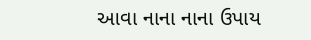આવા નાના નાના ઉપાય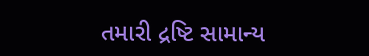તમારી દ્રષ્ટિ સામાન્ય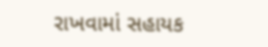રાખવામાં સહાયક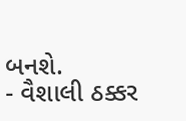બનશે.
- વૈશાલી ઠક્કર